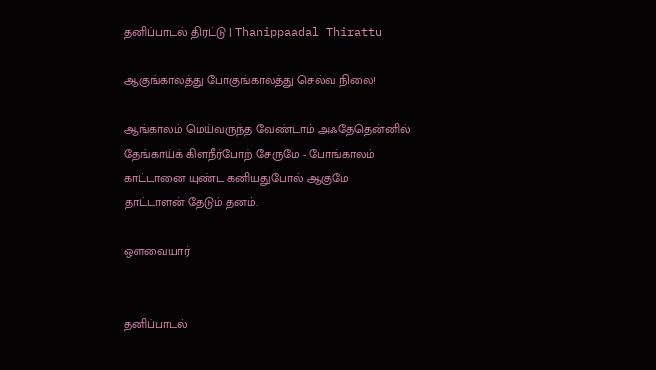தனிப்பாடல் திரட்டு | Thanippaadal Thirattu

ஆகுங்காலத்து போகுங்காலத்து செல்வ நிலை!

ஆங்காலம் மெய்வருந்த வேண்டாம் அஃதேதென்னில்
தேங்காய்க் கிளநீர்போற் சேருமே - போங்காலம்
காட்டானை யுண்ட கனியதுபோல் ஆகுமே
தாட்டாளன் தேடும் தனம்.

ஔவையார்


தனிப்பாடல்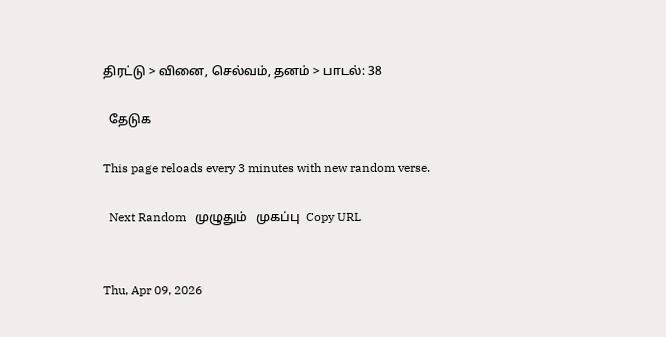திரட்டு > வினை, செல்வம், தனம் > பாடல்: 38

  தேடுக

This page reloads every 3 minutes with new random verse.

  Next Random   முழுதும்   முகப்பு  Copy URL


Thu, Apr 09, 2026